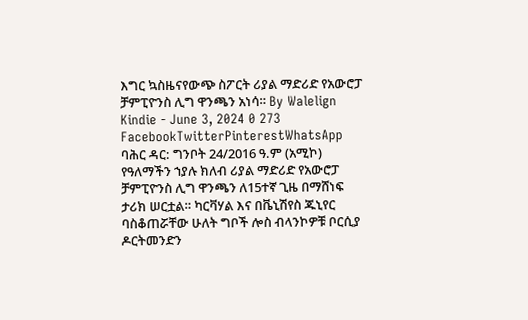እግር ኳስዜናየውጭ ስፖርት ሪያል ማድሪድ የአውሮፓ ቻምፒዮንስ ሊግ ዋንጫን አነሳ። By Walelign Kindie - June 3, 2024 0 273 FacebookTwitterPinterestWhatsApp ባሕር ዳር: ግንቦት 24/2016 ዓ.ም (አሚኮ) የዓለማችን ኀያሉ ክለብ ሪያል ማድሪድ የአውሮፓ ቻምፒዮንስ ሊግ ዋንጫን ለ15ተኛ ጊዜ በማሸነፍ ታሪክ ሠርቷል። ካርቫሃል እና በቬኒሽየስ ጁኒየር ባስቆጠሯቸው ሁለት ግቦች ሎስ ብላንኮዎቹ ቦርሲያ ዶርትመንድን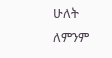ሁለት ለምንም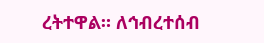ረትተዋል። ለኅብረተሰብ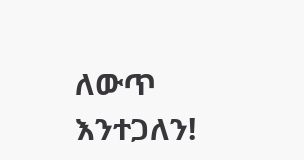ለውጥ እንተጋለን!